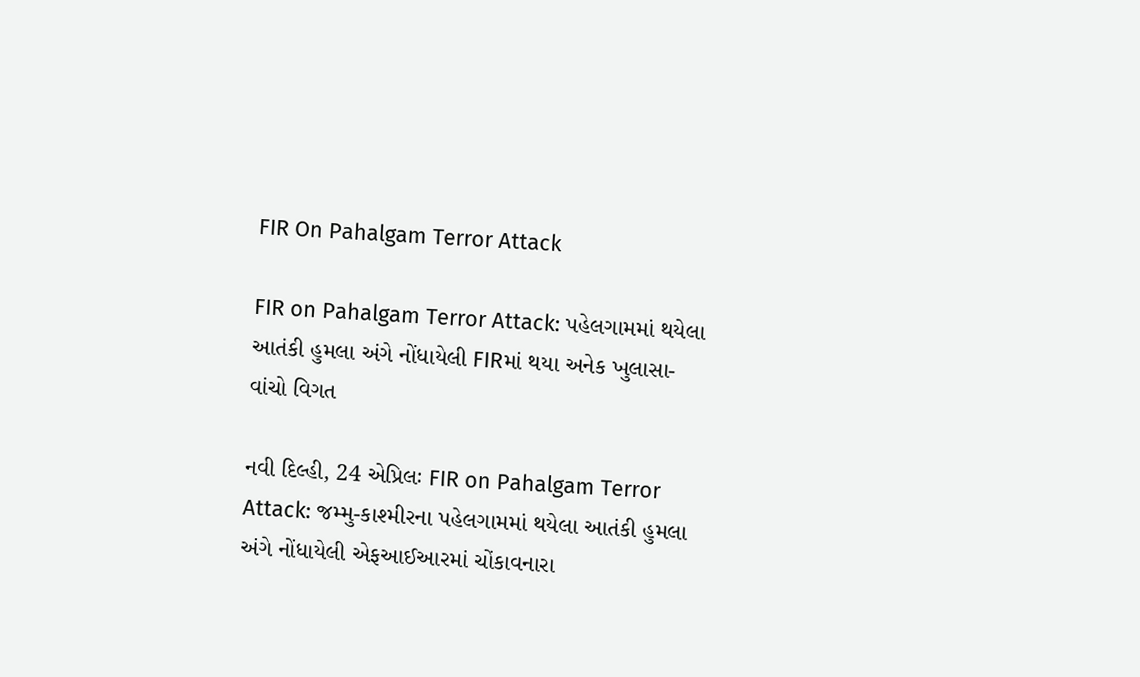FIR On Pahalgam Terror Attack

FIR on Pahalgam Terror Attack: પહેલગામમાં થયેલા આતંકી હુમલા અંગે નોંધાયેલી FIRમાં થયા અનેક ખુલાસા- વાંચો વિગત

નવી દિલ્હી, 24 એપ્રિલઃ FIR on Pahalgam Terror Attack: જમ્મુ-કાશ્મીરના પહેલગામમાં થયેલા આતંકી હુમલા અંગે નોંધાયેલી એફઆઈઆરમાં ચોંકાવનારા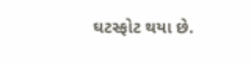ઘટસ્ફોટ થયા છે.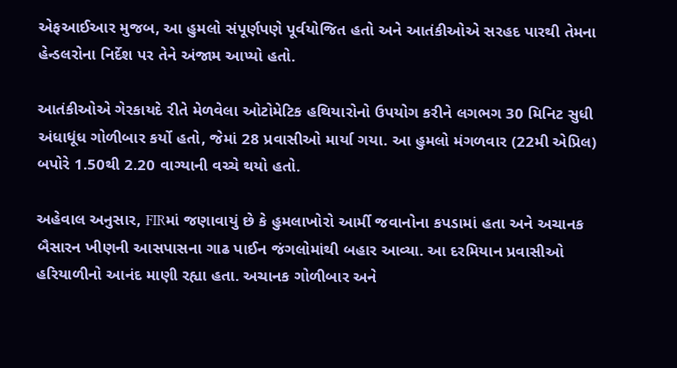એફઆઈઆર મુજબ, આ હુમલો સંપૂર્ણપણે પૂર્વયોજિત હતો અને આતંકીઓએ સરહદ પારથી તેમના હેન્ડલરોના નિર્દેશ પર તેને અંજામ આપ્યો હતો.

આતંકીઓએ ગેરકાયદે રીતે મેળવેલા ઓટોમેટિક હથિયારોનો ઉપયોગ કરીને લગભગ 30 મિનિટ સુધી અંધાધૂંધ ગોળીબાર કર્યો હતો, જેમાં 28 પ્રવાસીઓ માર્યા ગયા. આ હુમલો મંગળવાર (22મી એપ્રિલ) બપોરે 1.50થી 2.20 વાગ્યાની વચ્ચે થયો હતો.

અહેવાલ અનુસાર, FIRમાં જણાવાયું છે કે હુમલાખોરો આર્મી જવાનોના કપડામાં હતા અને અચાનક બૈસારન ખીણની આસપાસના ગાઢ પાઈન જંગલોમાંથી બહાર આવ્યા. આ દરમિયાન પ્રવાસીઓ હરિયાળીનો આનંદ માણી રહ્યા હતા. અચાનક ગોળીબાર અને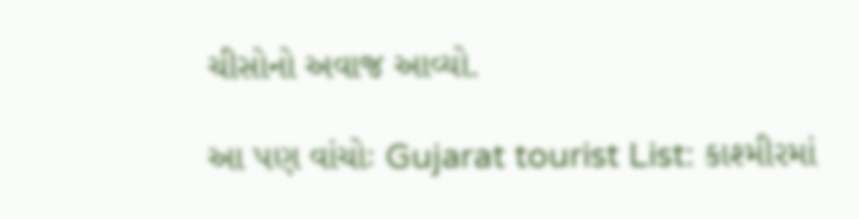ચીસોનો અવાજ આવ્યો.

આ પણ વાંચોઃ Gujarat tourist List: કાશ્મીરમાં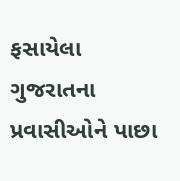ફસાયેલા ગુજરાતના પ્રવાસીઓને પાછા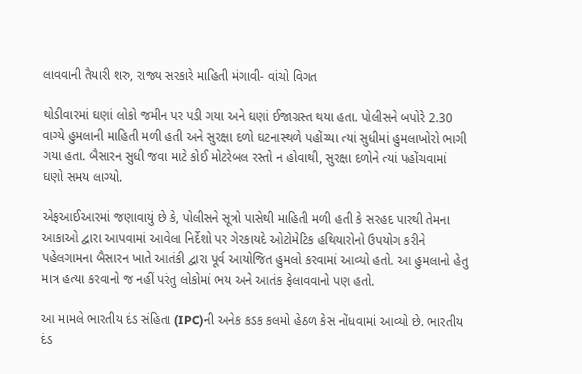લાવવાની તૈયારી શરુ, રાજ્ય સરકારે માહિતી મંગાવી- વાંચો વિગત

થોડીવારમાં ઘણાં લોકો જમીન પર પડી ગયા અને ઘણાં ઈજાગ્રસ્ત થયા હતા. પોલીસને બપોરે 2.30 વાગ્યે હુમલાની માહિતી મળી હતી અને સુરક્ષા દળો ઘટનાસ્થળે પહોંચ્યા ત્યાં સુધીમાં હુમલાખોરો ભાગી ગયા હતા. બૈસારન સુધી જવા માટે કોઈ મોટરેબલ રસ્તો ન હોવાથી, સુરક્ષા દળોને ત્યાં પહોંચવામાં ઘણો સમય લાગ્યો.

એફઆઈઆરમાં જણાવાયું છે કે, પોલીસને સૂત્રો પાસેથી માહિતી મળી હતી કે સરહદ પારથી તેમના આકાઓ દ્વારા આપવામાં આવેલા નિર્દેશો પર ગેરકાયદે ઓટોમેટિક હથિયારોનો ઉપયોગ કરીને પહેલગામના બૈસારન ખાતે આતંકી દ્વારા પૂર્વ આયોજિત હુમલો કરવામાં આવ્યો હતો. આ હુમલાનો હેતુ માત્ર હત્યા કરવાનો જ નહીં પરંતુ લોકોમાં ભય અને આતંક ફેલાવવાનો પણ હતો.

આ મામલે ભારતીય દંડ સંહિતા (IPC)ની અનેક કડક કલમો હેઠળ કેસ નોંધવામાં આવ્યો છે. ભારતીય દંડ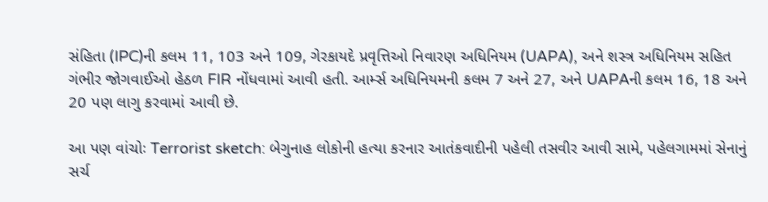સંહિતા (IPC)ની કલમ 11, 103 અને 109, ગેરકાયદે પ્રવૃત્તિઓ નિવારણ અધિનિયમ (UAPA), અને શસ્ત્ર અધિનિયમ સહિત ગંભીર જોગવાઈઓ હેઠળ FIR નોંધવામાં આવી હતી. આર્મ્સ અધિનિયમની કલમ 7 અને 27, અને UAPAની કલમ 16, 18 અને 20 પણ લાગુ કરવામાં આવી છે.

આ પણ વાંચોઃ Terrorist sketch: બેગુનાહ લોકોની હત્યા કરનાર આતંકવાદીની પહેલી તસવીર આવી સામે, પહેલગામમાં સેનાનું સર્ચ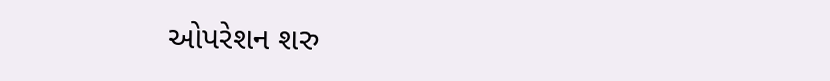ઓપરેશન શરુ